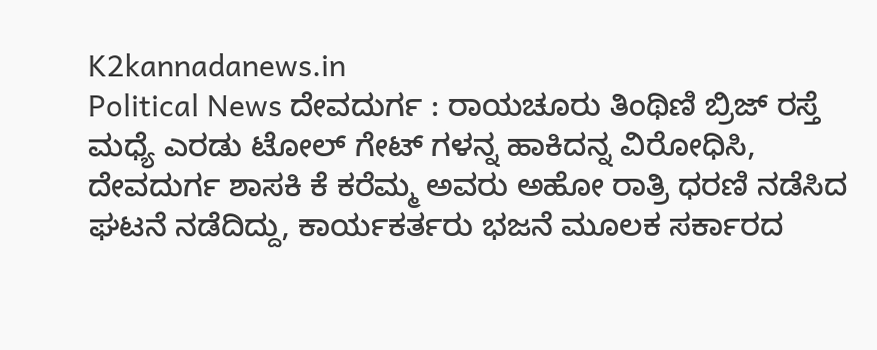K2kannadanews.in
Political News ದೇವದುರ್ಗ : ರಾಯಚೂರು ತಿಂಥಿಣಿ ಬ್ರಿಜ್ ರಸ್ತೆ ಮಧ್ಯೆ ಎರಡು ಟೋಲ್ ಗೇಟ್ ಗಳನ್ನ ಹಾಕಿದನ್ನ ವಿರೋಧಿಸಿ, ದೇವದುರ್ಗ ಶಾಸಕಿ ಕೆ ಕರೆಮ್ಮ ಅವರು ಅಹೋ ರಾತ್ರಿ ಧರಣಿ ನಡೆಸಿದ ಘಟನೆ ನಡೆದಿದ್ದು, ಕಾರ್ಯಕರ್ತರು ಭಜನೆ ಮೂಲಕ ಸರ್ಕಾರದ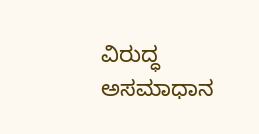ವಿರುದ್ಧ ಅಸಮಾಧಾನ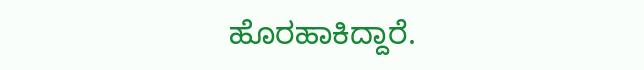ಹೊರಹಾಕಿದ್ದಾರೆ.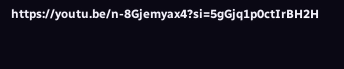https://youtu.be/n-8Gjemyax4?si=5gGjq1p0ctIrBH2H